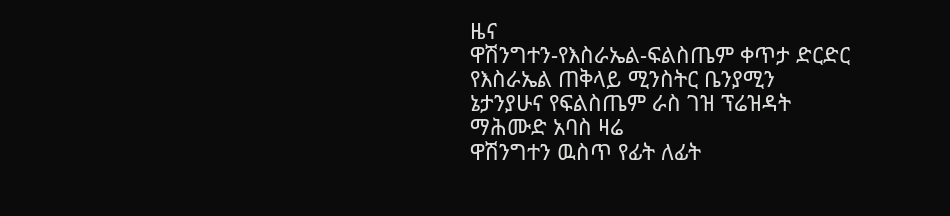ዜና
ዋሽንግተን-የእስራኤል-ፍልስጤም ቀጥታ ድርድር
የእስራኤል ጠቅላይ ሚንስትር ቤንያሚን ኔታንያሁና የፍልስጤም ራስ ገዝ ፕሬዝዳት ማሕሙድ አባስ ዛሬ
ዋሽንግተን ዉስጥ የፊት ለፊት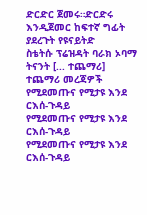ድርድር ጀመሩ።ድርድሩ እንዲጀመር ከፍተኛ ግፊት ያደረጉት የዩናይትድ
ስቴትሱ ፕሬዝዳት ባራክ ኦባማ ትናንት [... ተጨማሪ]
ተጨማሪ መረጃዎች
የሚደመጡና የሚታዩ እንደ ርእሰ-ጉዳይ
የሚደመጡና የሚታዩ እንደ ርእሰ-ጉዳይ
የሚደመጡና የሚታዩ እንደ ርእሰ-ጉዳይ